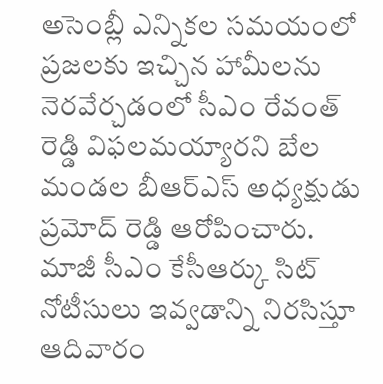అసెంబ్లీ ఎన్నికల సమయంలో ప్రజలకు ఇచ్చిన హామీలను నెరవేర్చడంలో సీఎం రేవంత్ రెడ్డి విఫలమయ్యారని బేల మండల బీఆర్ఎస్ అధ్యక్షుడు ప్రమోద్ రెడ్డి ఆరోపించారు. మాజీ సీఎం కేసీఆర్కు సిట్ నోటీసులు ఇవ్వడాన్ని నిరసిస్తూ ఆదివారం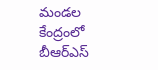మండల కేంద్రంలో బీఆర్ఎస్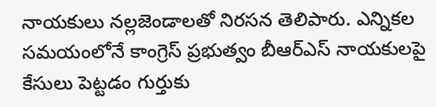నాయకులు నల్లజెండాలతో నిరసన తెలిపారు. ఎన్నికల సమయంలోనే కాంగ్రెస్ ప్రభుత్వం బీఆర్ఎస్ నాయకులపై కేసులు పెట్టడం గుర్తుకు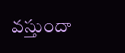వస్తుందా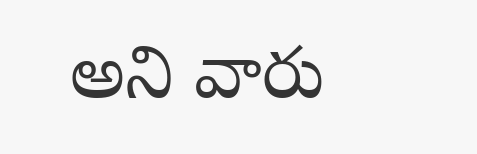అని వారు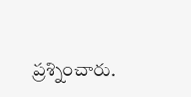ప్రశ్నించారు.